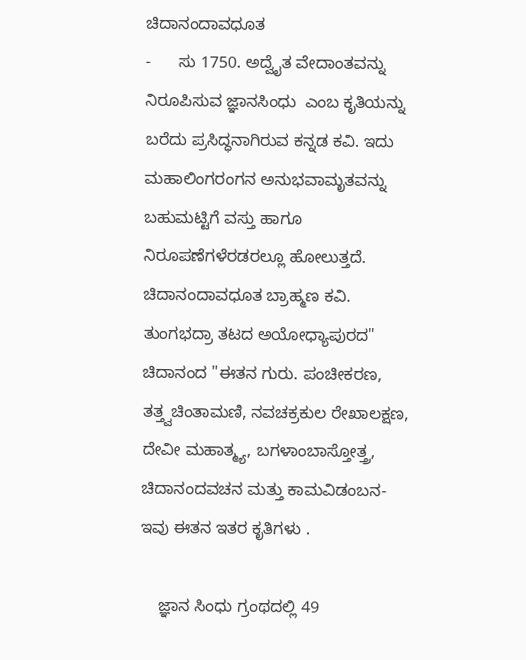ಚಿದಾನಂದಾವಧೂತ
-      ಸು 1750. ಅದ್ವೈತ ವೇದಾಂತವನ್ನು ನಿರೂಪಿಸುವ ಜ್ಞಾನಸಿಂಧು  ಎಂಬ ಕೃತಿಯನ್ನು ಬರೆದು ಪ್ರಸಿದ್ಧನಾಗಿರುವ ಕನ್ನಡ ಕವಿ. ಇದು ಮಹಾಲಿಂಗರಂಗನ ಅನುಭವಾಮೃತವನ್ನು ಬಹುಮಟ್ಟಿಗೆ ವಸ್ತು ಹಾಗೂ ನಿರೂಪಣೆಗಳೆರಡರಲ್ಲೂ ಹೋಲುತ್ತದೆ.
ಚಿದಾನಂದಾವಧೂತ ಬ್ರಾಹ್ಮಣ ಕವಿ. ತುಂಗಭದ್ರಾ ತಟದ ಅಯೋಧ್ಯಾಪುರದ" ಚಿದಾನಂದ "ಈತನ ಗುರು. ಪಂಚೀಕರಣ, ತತ್ತ್ವಚಿಂತಾಮಣಿ, ನವಚಕ್ರಕುಲ ರೇಖಾಲಕ್ಷಣ, ದೇವೀ ಮಹಾತ್ಮ್ಯ, ಬಗಳಾಂಬಾಸ್ತೋತ್ತ್ರ, ಚಿದಾನಂದವಚನ ಮತ್ತು ಕಾಮವಿಡಂಬನ- ಇವು ಈತನ ಇತರ ಕೃತಿಗಳು .

    ಜ್ಞಾನ ಸಿಂಧು ಗ್ರಂಥದಲ್ಲಿ 49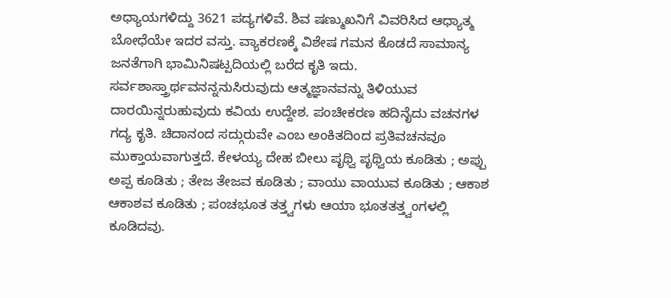ಅಧ್ಯಾಯಗಳಿದ್ದು 3621 ಪದ್ಯಗಳಿವೆ. ಶಿವ ಷಣ್ಮುಖನಿಗೆ ವಿವರಿಸಿದ ಆಧ್ಯಾತ್ಮ ಬೋಧೆಯೇ ಇದರ ವಸ್ತು. ವ್ಯಾಕರಣಕ್ಕೆ ವಿಶೇಷ ಗಮನ ಕೊಡದೆ ಸಾಮಾನ್ಯ ಜನತೆಗಾಗಿ ಭಾಮಿನಿಷಟ್ಪದಿಯಲ್ಲಿ ಬರೆದ ಕೃತಿ ಇದು. ಸರ್ವಶಾಸ್ತ್ರಾರ್ಥವನನ್ನನುಸಿರುವುದು ಆತ್ಮಜ್ಞಾನವನ್ನು ತಿಳಿಯುವ ದಾರಯಿನ್ನರುಹುವುದು ಕವಿಯ ಉದ್ದೇಶ. ಪಂಚೀಕರಣ ಹದಿನೈದು ವಚನಗಳ ಗದ್ಯ ಕೃತಿ. ಚಿದಾನಂದ ಸದ್ಗುರುವೇ ಎಂಬ ಅಂಕಿತದಿಂದ ಪ್ರತಿವಚನವೂ ಮುಕ್ತಾಯವಾಗುತ್ತದೆ. ಕೇಳಯ್ಯ ದೇಹ ಬೀಲು ಪೃಥ್ವಿ ಪೃಥ್ವಿಯ ಕೂಡಿತು ; ಅಪ್ಪು ಅಪ್ಪ ಕೂಡಿತು ; ತೇಜ ತೇಜವ ಕೂಡಿತು ; ವಾಯು ವಾಯುವ ಕೂಡಿತು ; ಆಕಾಶ ಆಕಾಶವ ಕೂಡಿತು ; ಪಂಚಭೂತ ತತ್ತ್ವಗಳು ಆಯಾ ಭೂತತತ್ತ್ವಂಗಳಲ್ಲಿ ಕೂಡಿದವು.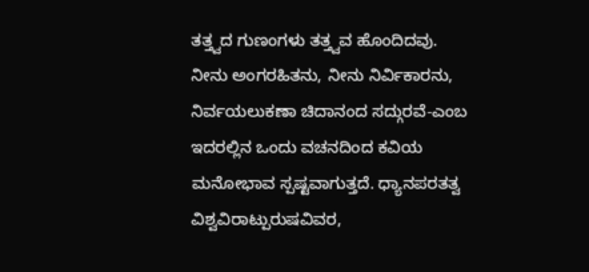ತತ್ತ್ವದ ಗುಣಂಗಳು ತತ್ತ್ವವ ಹೊಂದಿದವು. ನೀನು ಅಂಗರಹಿತನು, ನೀನು ನಿರ್ವಿಕಾರನು, ನಿರ್ವಯಲುಕಣಾ ಚಿದಾನಂದ ಸದ್ಗುರವೆ-ಎಂಬ ಇದರಲ್ಲಿನ ಒಂದು ವಚನದಿಂದ ಕವಿಯ ಮನೋಭಾವ ಸ್ಪಷ್ಟವಾಗುತ್ತದೆ. ಧ್ಯಾನಪರತತ್ವ ವಿಶ್ವವಿರಾಟ್ಪುರುಷವಿವರ,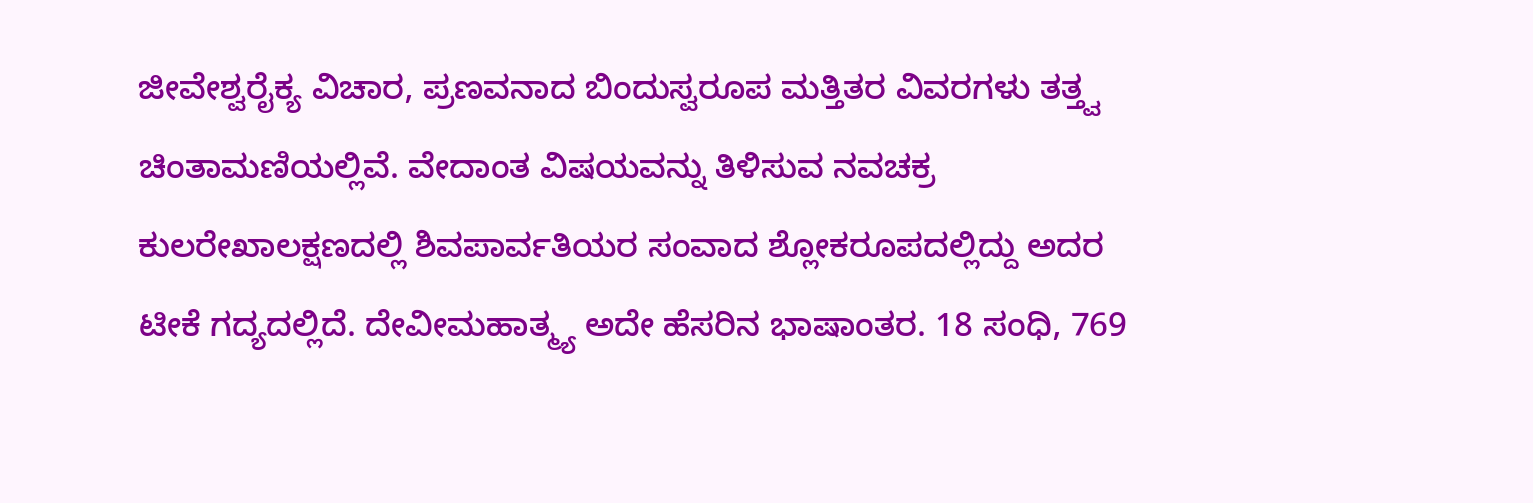ಜೀವೇಶ್ವರೈಕ್ಯ ವಿಚಾರ, ಪ್ರಣವನಾದ ಬಿಂದುಸ್ವರೂಪ ಮತ್ತಿತರ ವಿವರಗಳು ತತ್ತ್ವ ಚಿಂತಾಮಣಿಯಲ್ಲಿವೆ. ವೇದಾಂತ ವಿಷಯವನ್ನು ತಿಳಿಸುವ ನವಚಕ್ರ ಕುಲರೇಖಾಲಕ್ಷಣದಲ್ಲಿ ಶಿವಪಾರ್ವತಿಯರ ಸಂವಾದ ಶ್ಲೋಕರೂಪದಲ್ಲಿದ್ದು ಅದರ ಟೀಕೆ ಗದ್ಯದಲ್ಲಿದೆ. ದೇವೀಮಹಾತ್ಮ್ಯ ಅದೇ ಹೆಸರಿನ ಭಾಷಾಂತರ. 18 ಸಂಧಿ, 769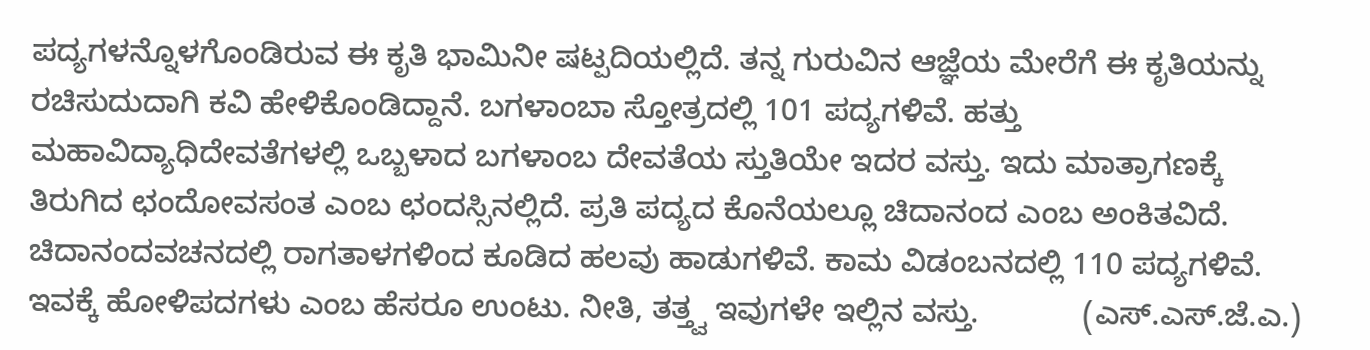ಪದ್ಯಗಳನ್ನೊಳಗೊಂಡಿರುವ ಈ ಕೃತಿ ಭಾಮಿನೀ ಷಟ್ಪದಿಯಲ್ಲಿದೆ. ತನ್ನ ಗುರುವಿನ ಆಜ್ಞೆಯ ಮೇರೆಗೆ ಈ ಕೃತಿಯನ್ನು ರಚಿಸುದುದಾಗಿ ಕವಿ ಹೇಳಿಕೊಂಡಿದ್ದಾನೆ. ಬಗಳಾಂಬಾ ಸ್ತೋತ್ರದಲ್ಲಿ 101 ಪದ್ಯಗಳಿವೆ. ಹತ್ತು ಮಹಾವಿದ್ಯಾಧಿದೇವತೆಗಳಲ್ಲಿ ಒಬ್ಬಳಾದ ಬಗಳಾಂಬ ದೇವತೆಯ ಸ್ತುತಿಯೇ ಇದರ ವಸ್ತು. ಇದು ಮಾತ್ರಾಗಣಕ್ಕೆ ತಿರುಗಿದ ಛಂದೋವಸಂತ ಎಂಬ ಛಂದಸ್ಸಿನಲ್ಲಿದೆ. ಪ್ರತಿ ಪದ್ಯದ ಕೊನೆಯಲ್ಲೂ ಚಿದಾನಂದ ಎಂಬ ಅಂಕಿತವಿದೆ. ಚಿದಾನಂದವಚನದಲ್ಲಿ ರಾಗತಾಳಗಳಿಂದ ಕೂಡಿದ ಹಲವು ಹಾಡುಗಳಿವೆ. ಕಾಮ ವಿಡಂಬನದಲ್ಲಿ 110 ಪದ್ಯಗಳಿವೆ. ಇವಕ್ಕೆ ಹೋಳಿಪದಗಳು ಎಂಬ ಹೆಸರೂ ಉಂಟು. ನೀತಿ, ತತ್ತ್ವ ಇವುಗಳೇ ಇಲ್ಲಿನ ವಸ್ತು.            (ಎಸ್.ಎಸ್.ಜೆ.ಎ.)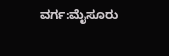ವರ್ಗ:ಮೈಸೂರು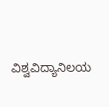ವಿಶ್ವವಿದ್ಯಾನಿಲಯ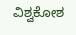ವಿಶ್ವಕೋಶ